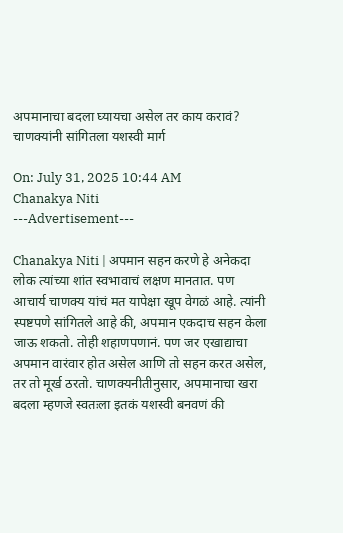अपमानाचा बदला घ्यायचा असेल तर काय करावं? चाणक्यांनी सांगितला यशस्वी मार्ग

On: July 31, 2025 10:44 AM
Chanakya Niti
---Advertisement---

Chanakya Niti | अपमान सहन करणे हे अनेकदा लोक त्यांच्या शांत स्वभावाचं लक्षण मानतात. पण आचार्य चाणक्य यांचं मत यापेक्षा खूप वेगळं आहे. त्यांनी स्पष्टपणे सांगितले आहे की, अपमान एकदाच सहन केला जाऊ शकतो. तोही शहाणपणानं. पण जर एखाद्याचा अपमान वारंवार होत असेल आणि तो सहन करत असेल, तर तो मूर्ख ठरतो. चाणक्यनीतीनुसार, अपमानाचा खरा बदला म्हणजे स्वतःला इतकं यशस्वी बनवणं की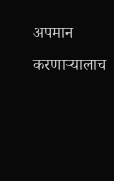अपमान करणाऱ्यालाच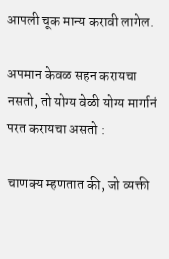आपली चूक मान्य करावी लागेल.

अपमान केवळ सहन करायचा नसतो, तो योग्य वेळी योग्य मार्गानं परत करायचा असतो :

चाणक्य म्हणतात की, जो व्यक्ती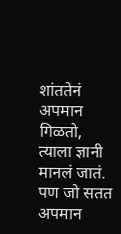शांततेनं अपमान गिळतो, त्याला ज्ञानी मानलं जातं. पण जो सतत अपमान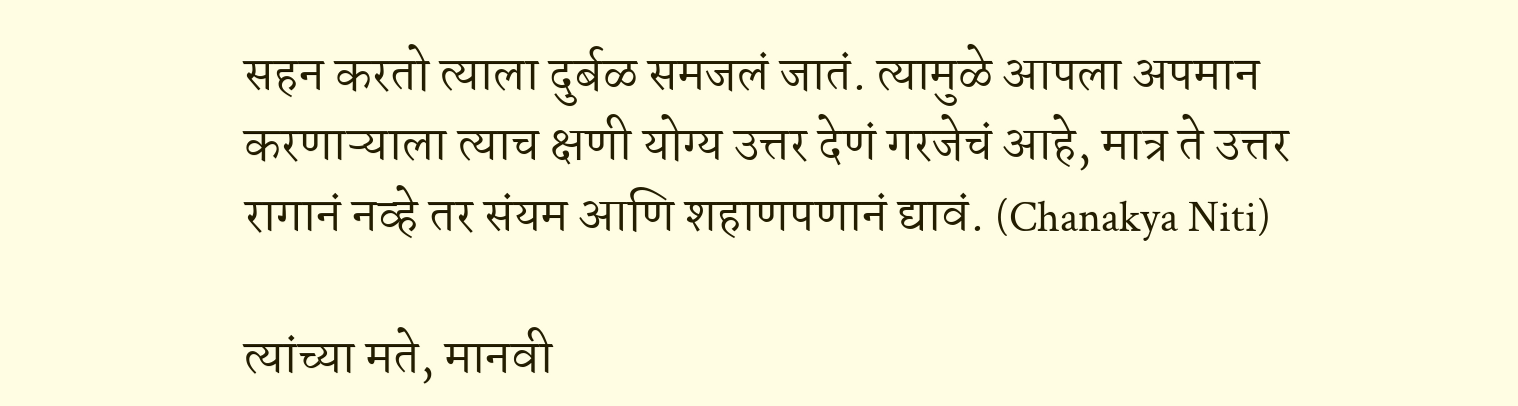सहन करतो त्याला दुर्बळ समजलं जातं. त्यामुळे आपला अपमान करणाऱ्याला त्याच क्षणी योग्य उत्तर देणं गरजेचं आहे, मात्र ते उत्तर रागानं नव्हे तर संयम आणि शहाणपणानं द्यावं. (Chanakya Niti)

त्यांच्या मते, मानवी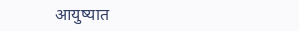आयुष्यात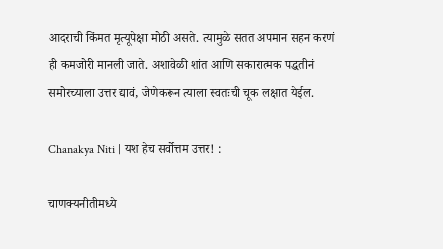आदराची किंमत मृत्यूपेक्षा मोठी असते. त्यामुळे सतत अपमान सहन करणं ही कमजोरी मानली जाते. अशावेळी शांत आणि सकारात्मक पद्धतीनं समोरच्याला उत्तर द्यावं, जेणेकरून त्याला स्वतःची चूक लक्षात येईल.

Chanakya Niti | यश हेच सर्वोत्तम उत्तर! :

चाणक्यनीतीमध्ये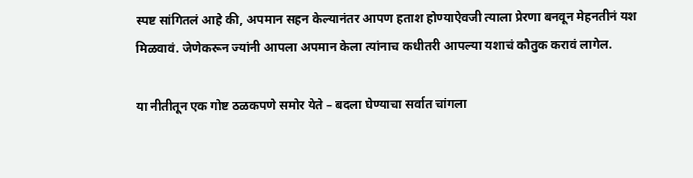स्पष्ट सांगितलं आहे की, अपमान सहन केल्यानंतर आपण हताश होण्याऐवजी त्याला प्रेरणा बनवून मेहनतीनं यश मिळवावं. जेणेकरून ज्यांनी आपला अपमान केला त्यांनाच कधीतरी आपल्या यशाचं कौतुक करावं लागेल.

या नीतीतून एक गोष्ट ठळकपणे समोर येते – बदला घेण्याचा सर्वात चांगला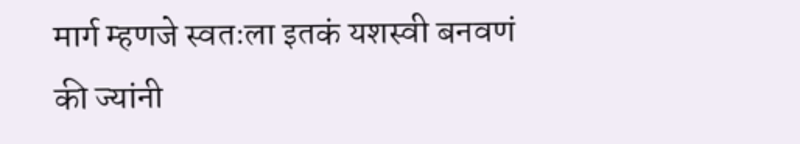मार्ग म्हणजे स्वतःला इतकं यशस्वी बनवणं की ज्यांनी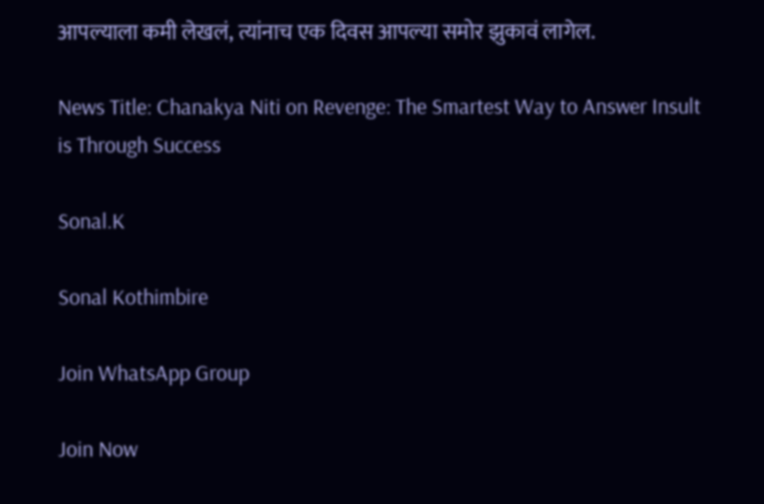आपल्याला कमी लेखलं, त्यांनाच एक दिवस आपल्या समोर झुकावं लागेल.

News Title: Chanakya Niti on Revenge: The Smartest Way to Answer Insult is Through Success

Sonal.K

Sonal Kothimbire

Join WhatsApp Group

Join Now